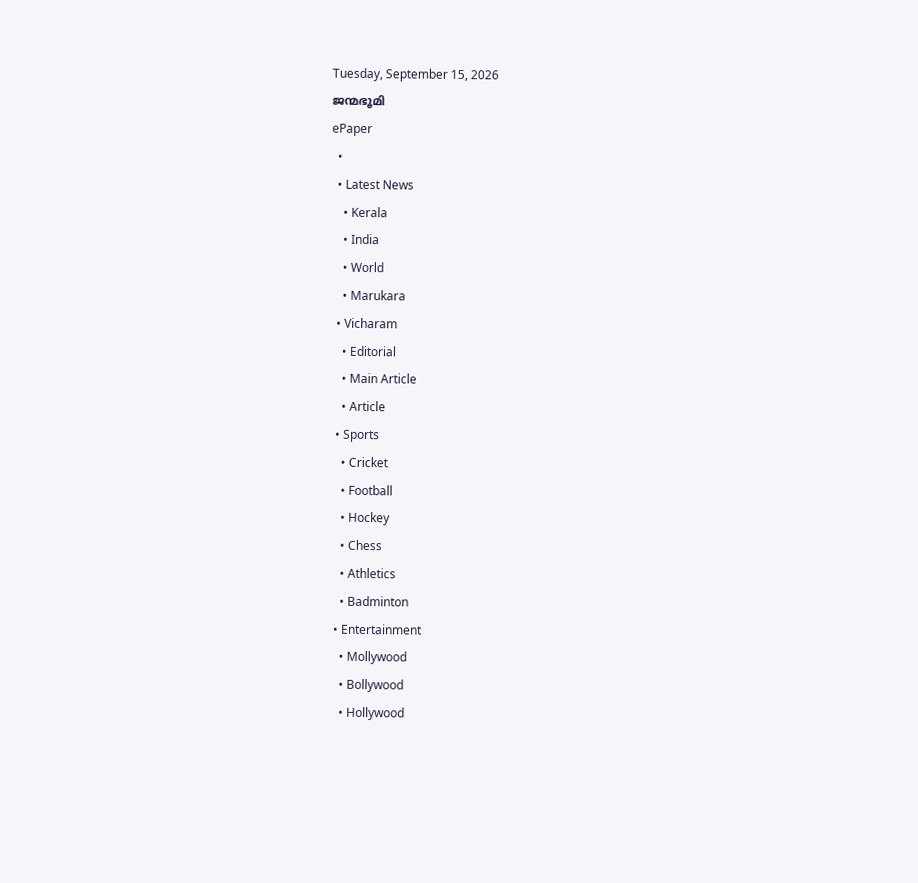Tuesday, September 15, 2026
ജന്മഭൂമി
ePaper
  •
  • Latest News
    • Kerala
    • India
    • World
    • Marukara
  • Vicharam
    • Editorial
    • Main Article
    • Article
  • Sports
    • Cricket
    • Football
    • Hockey
    • Chess
    • Athletics
    • Badminton
  • Entertainment
    • Mollywood
    • Bollywood
    • Hollywood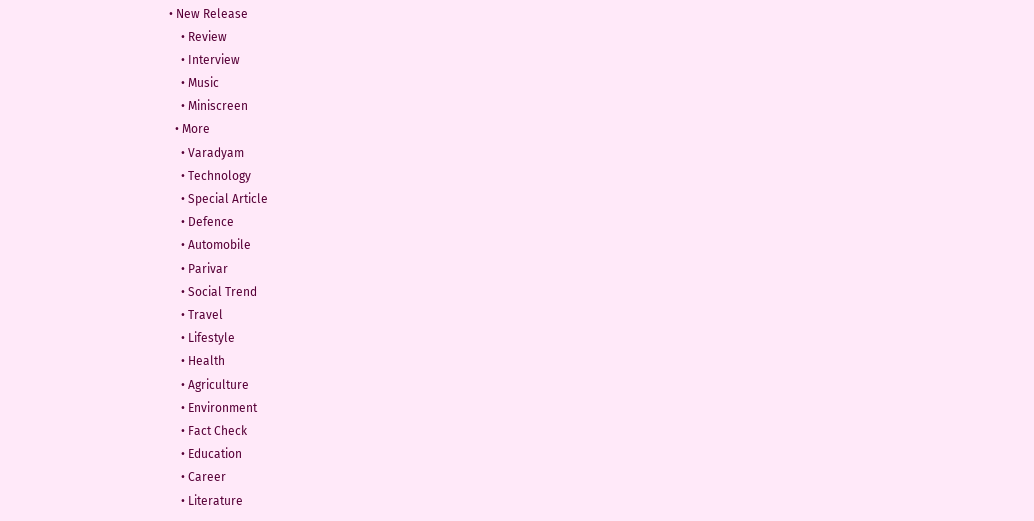• New Release
    • Review
    • Interview
    • Music
    • Miniscreen
  • More
    • Varadyam
    • Technology
    • Special Article
    • Defence
    • Automobile
    • Parivar
    • Social Trend
    • Travel
    • Lifestyle
    • Health
    • Agriculture
    • Environment
    • Fact Check
    • Education
    • Career
    • Literature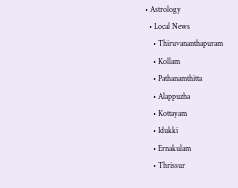• Astrology
  • Local News
    • Thiruvananthapuram
    • Kollam
    • Pathanamthitta
    • Alappuzha
    • Kottayam
    • Idukki
    • Ernakulam
    • Thrissur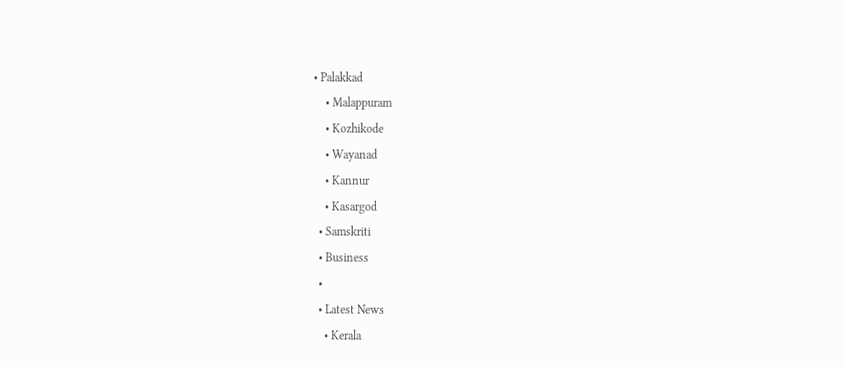• Palakkad
    • Malappuram
    • Kozhikode
    • Wayanad
    • Kannur
    • Kasargod
  • Samskriti
  • Business
  •
  • Latest News
    • Kerala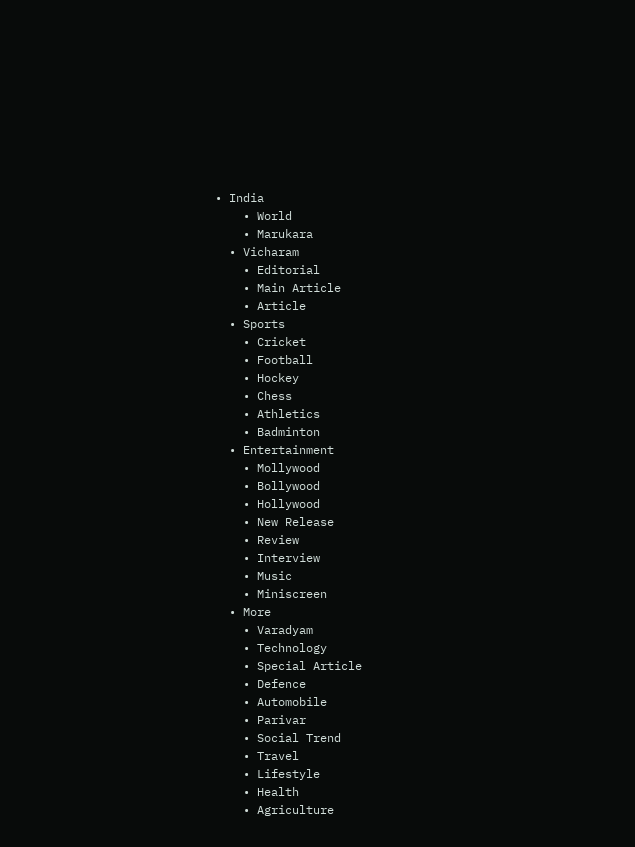• India
    • World
    • Marukara
  • Vicharam
    • Editorial
    • Main Article
    • Article
  • Sports
    • Cricket
    • Football
    • Hockey
    • Chess
    • Athletics
    • Badminton
  • Entertainment
    • Mollywood
    • Bollywood
    • Hollywood
    • New Release
    • Review
    • Interview
    • Music
    • Miniscreen
  • More
    • Varadyam
    • Technology
    • Special Article
    • Defence
    • Automobile
    • Parivar
    • Social Trend
    • Travel
    • Lifestyle
    • Health
    • Agriculture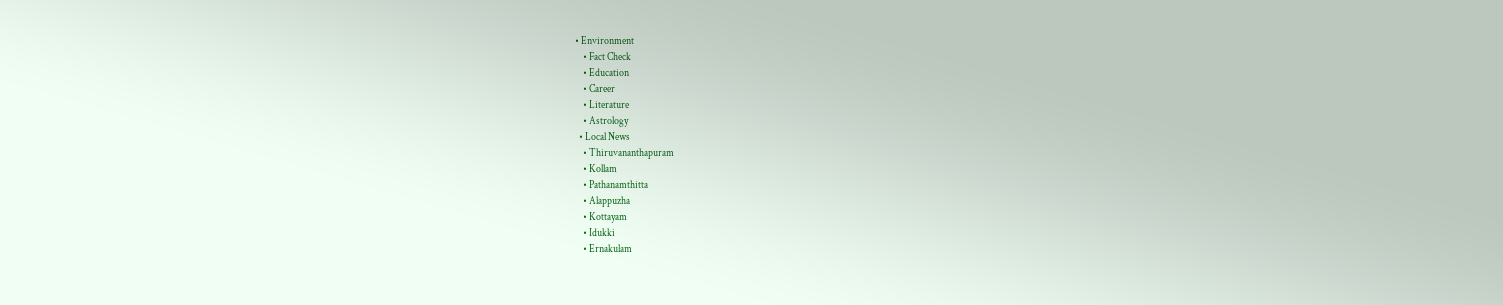• Environment
    • Fact Check
    • Education
    • Career
    • Literature
    • Astrology
  • Local News
    • Thiruvananthapuram
    • Kollam
    • Pathanamthitta
    • Alappuzha
    • Kottayam
    • Idukki
    • Ernakulam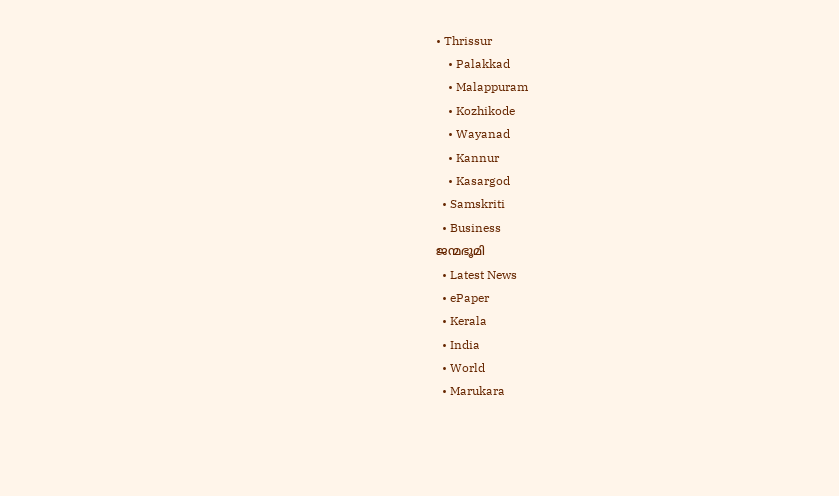• Thrissur
    • Palakkad
    • Malappuram
    • Kozhikode
    • Wayanad
    • Kannur
    • Kasargod
  • Samskriti
  • Business
ജന്മഭൂമി
  • Latest News
  • ePaper
  • Kerala
  • India
  • World
  • Marukara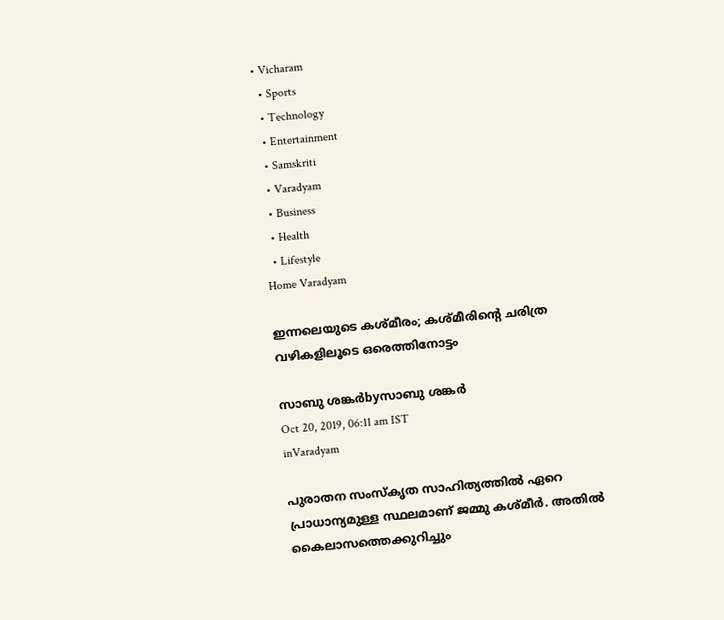• Vicharam
  • Sports
  • Technology
  • Entertainment
  • Samskriti
  • Varadyam
  • Business
  • Health
  • Lifestyle
Home Varadyam

ഇന്നലെയുടെ കശ്മീരം; കശ്മീരിന്റെ ചരിത്ര വഴികളിലൂടെ ഒരെത്തിനോട്ടം

സാബു ശങ്കര്‍byസാബു ശങ്കര്‍
Oct 20, 2019, 06:11 am IST
inVaradyam

പുരാതന സംസ്‌കൃത സാഹിത്യത്തില്‍ ഏറെ പ്രാധാന്യമുള്ള സ്ഥലമാണ് ജമ്മു കശ്മീര്‍. അതില്‍ കൈലാസത്തെക്കുറിച്ചും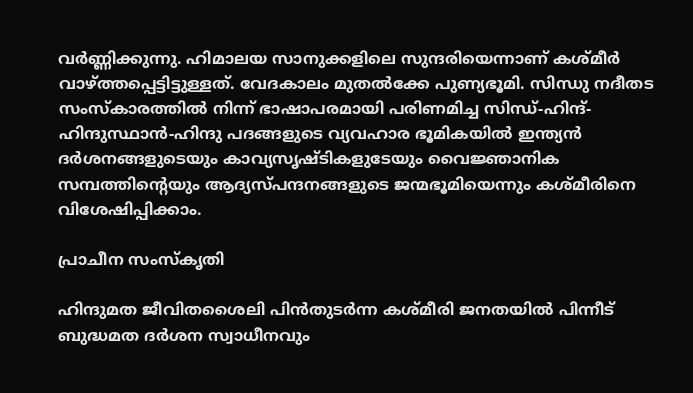വര്‍ണ്ണിക്കുന്നു. ഹിമാലയ സാനുക്കളിലെ സുന്ദരിയെന്നാണ് കശ്മീര്‍ വാഴ്‌ത്തപ്പെട്ടിട്ടുള്ളത്. വേദകാലം മുതല്‍ക്കേ പുണ്യഭൂമി. സിന്ധു നദീതട സംസ്‌കാരത്തില്‍ നിന്ന് ഭാഷാപരമായി പരിണമിച്ച സിന്ധ്-ഹിന്ദ്-ഹിന്ദുസ്ഥാന്‍-ഹിന്ദു പദങ്ങളുടെ വ്യവഹാര ഭൂമികയില്‍ ഇന്ത്യന്‍ ദര്‍ശനങ്ങളുടെയും കാവ്യസൃഷ്ടികളുടേയും വൈജ്ഞാനിക സമ്പത്തിന്റെയും ആദ്യസ്പന്ദനങ്ങളുടെ ജന്മഭൂമിയെന്നും കശ്മീരിനെ വിശേഷിപ്പിക്കാം.

പ്രാചീന സംസ്‌കൃതി

ഹിന്ദുമത ജീവിതശൈലി പിന്‍തുടര്‍ന്ന കശ്മീരി ജനതയില്‍ പിന്നീട് ബുദ്ധമത ദര്‍ശന സ്വാധീനവും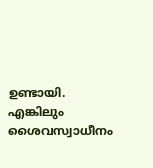ഉണ്ടായി. എങ്കിലും ശൈവസ്വാധീനം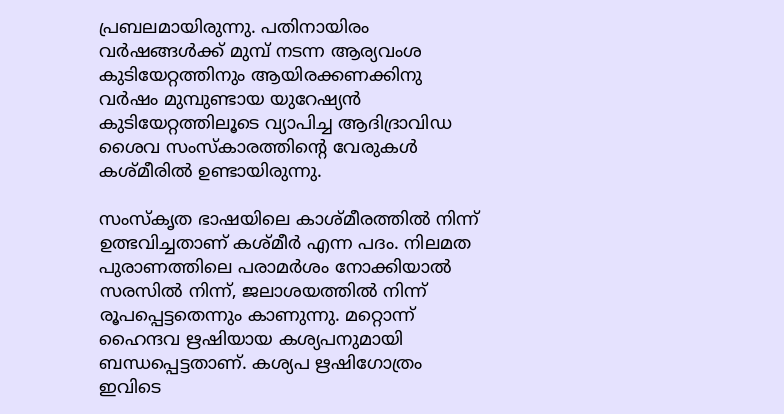പ്രബലമായിരുന്നു. പതിനായിരം വര്‍ഷങ്ങള്‍ക്ക് മുമ്പ് നടന്ന ആര്യവംശ കുടിയേറ്റത്തിനും ആയിരക്കണക്കിനു വര്‍ഷം മുമ്പുണ്ടായ യുറേഷ്യന്‍ കുടിയേറ്റത്തിലൂടെ വ്യാപിച്ച ആദിദ്രാവിഡ ശൈവ സംസ്‌കാരത്തിന്റെ വേരുകള്‍ കശ്മീരില്‍ ഉണ്ടായിരുന്നു.

സംസ്‌കൃത ഭാഷയിലെ കാശ്മീരത്തില്‍ നിന്ന് ഉത്ഭവിച്ചതാണ് കശ്മീര്‍ എന്ന പദം. നിലമത പുരാണത്തിലെ പരാമര്‍ശം നോക്കിയാല്‍ സരസില്‍ നിന്ന്, ജലാശയത്തില്‍ നിന്ന് രൂപപ്പെട്ടതെന്നും കാണുന്നു. മറ്റൊന്ന് ഹൈന്ദവ ഋഷിയായ കശ്യപനുമായി ബന്ധപ്പെട്ടതാണ്. കശ്യപ ഋഷിഗോത്രം ഇവിടെ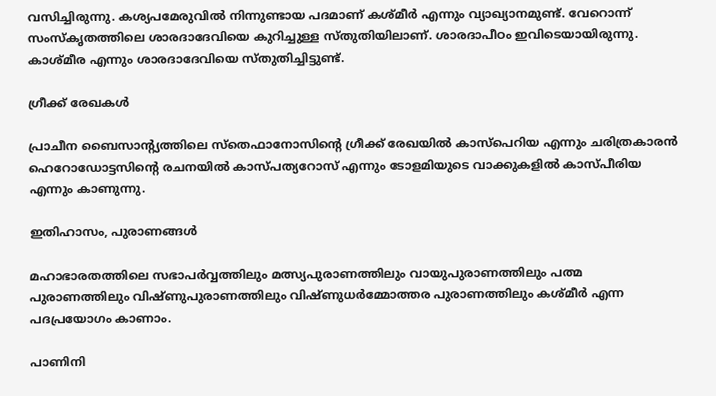വസിച്ചിരുന്നു. കശ്യപമേരുവില്‍ നിന്നുണ്ടായ പദമാണ് കശ്മീര്‍ എന്നും വ്യാഖ്യാനമുണ്ട്. വേറൊന്ന് സംസ്‌കൃതത്തിലെ ശാരദാദേവിയെ കുറിച്ചുള്ള സ്തുതിയിലാണ്. ശാരദാപീഠം ഇവിടെയായിരുന്നു. കാശ്മീര എന്നും ശാരദാദേവിയെ സ്തുതിച്ചിട്ടുണ്ട്.

ഗ്രീക്ക് രേഖകള്‍

പ്രാചീന ബൈസാന്റ്യത്തിലെ സ്‌തെഫാനോസിന്റെ ഗ്രീക്ക് രേഖയില്‍ കാസ്‌പെറിയ എന്നും ചരിത്രകാരന്‍ ഹെറോഡോട്ടസിന്റെ രചനയില്‍ കാസ്പത്യറോസ് എന്നും ടോളമിയുടെ വാക്കുകളില്‍ കാസ്പീരിയ എന്നും കാണുന്നു.

ഇതിഹാസം, പുരാണങ്ങള്‍

മഹാഭാരതത്തിലെ സഭാപര്‍വ്വത്തിലും മത്സ്യപുരാണത്തിലും വായുപുരാണത്തിലും പത്മ പുരാണത്തിലും വിഷ്ണുപുരാണത്തിലും വിഷ്ണുധര്‍മ്മോത്തര പുരാണത്തിലും കശ്മീര്‍ എന്ന പദപ്രയോഗം കാണാം.

പാണിനി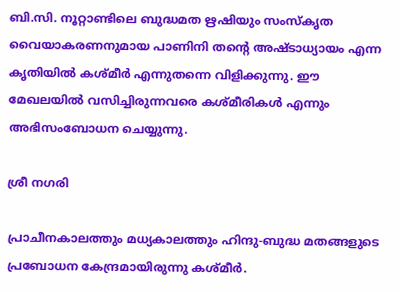ബി.സി. നൂറ്റാണ്ടിലെ ബുദ്ധമത ഋഷിയും സംസ്‌കൃത വൈയാകരണനുമായ പാണിനി തന്റെ അഷ്ടാധ്യായം എന്ന കൃതിയില്‍ കശ്മീര്‍ എന്നുതന്നെ വിളിക്കുന്നു. ഈ മേഖലയില്‍ വസിച്ചിരുന്നവരെ കശ്മീരികള്‍ എന്നും അഭിസംബോധന ചെയ്യുന്നു.

ശ്രീ നഗരി

പ്രാചീനകാലത്തും മധ്യകാലത്തും ഹിന്ദു-ബുദ്ധ മതങ്ങളുടെ പ്രബോധന കേന്ദ്രമായിരുന്നു കശ്മീര്‍.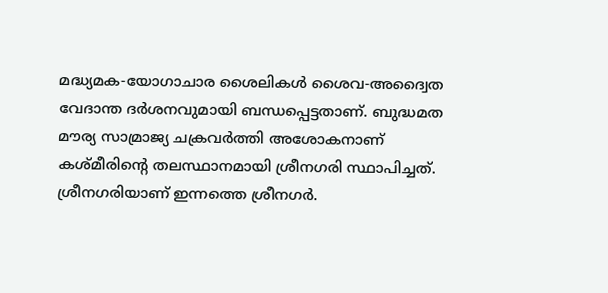മദ്ധ്യമക-യോഗാചാര ശൈലികള്‍ ശൈവ-അദ്വൈത വേദാന്ത ദര്‍ശനവുമായി ബന്ധപ്പെട്ടതാണ്. ബുദ്ധമത മൗര്യ സാമ്രാജ്യ ചക്രവര്‍ത്തി അശോകനാണ് കശ്മീരിന്റെ തലസ്ഥാനമായി ശ്രീനഗരി സ്ഥാപിച്ചത്. ശ്രീനഗരിയാണ് ഇന്നത്തെ ശ്രീനഗര്‍.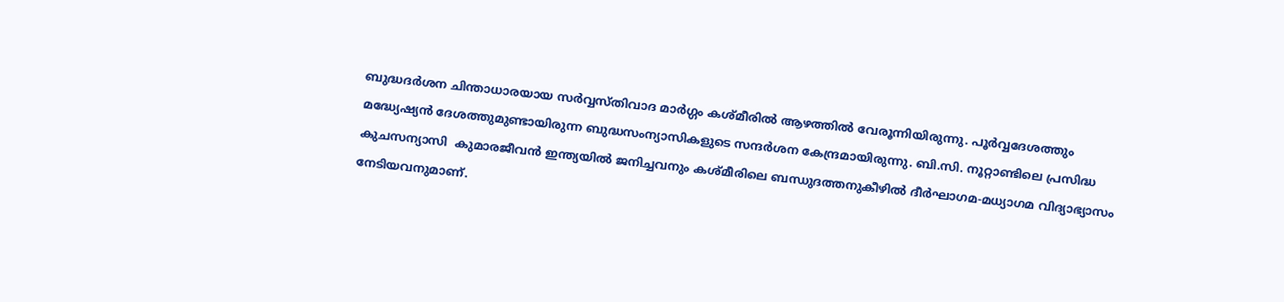ബുദ്ധദര്‍ശന ചിന്താധാരയായ സര്‍വ്വസ്തിവാദ മാര്‍ഗ്ഗം കശ്മീരില്‍ ആഴത്തില്‍ വേരൂന്നിയിരുന്നു. പൂര്‍വ്വദേശത്തും മദ്ധ്യേഷ്യന്‍ ദേശത്തുമുണ്ടായിരുന്ന ബുദ്ധസംന്യാസികളുടെ സന്ദര്‍ശന കേന്ദ്രമായിരുന്നു. ബി.സി. നൂറ്റാണ്ടിലെ പ്രസിദ്ധ കുചസന്യാസി  കുമാരജീവന്‍ ഇന്ത്യയില്‍ ജനിച്ചവനും കശ്മീരിലെ ബന്ധുദത്തനുകീഴില്‍ ദീര്‍ഘാഗമ-മധ്യാഗമ വിദ്യാഭ്യാസം നേടിയവനുമാണ്.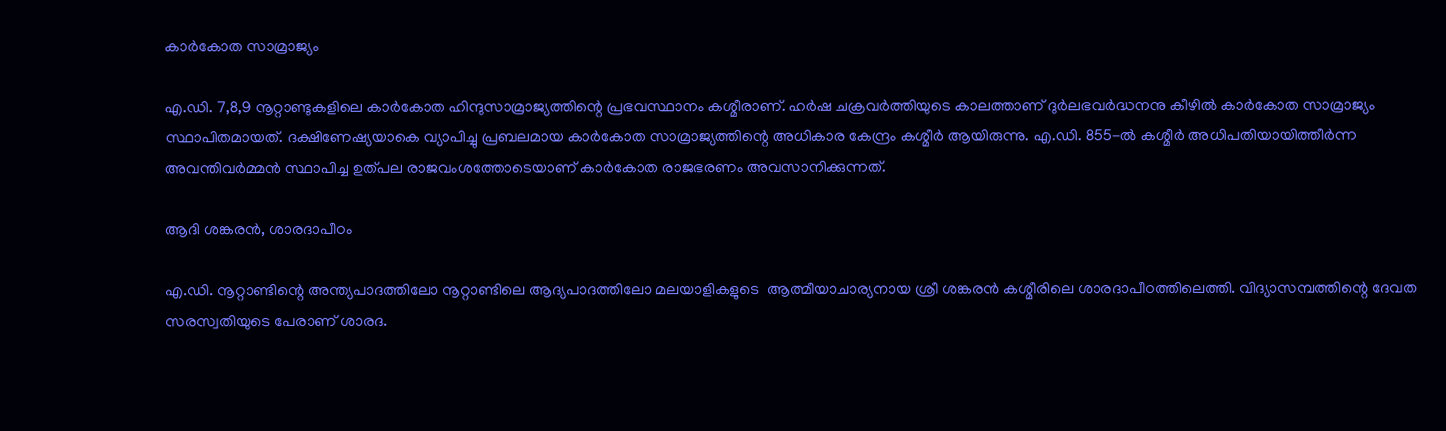കാര്‍കോത സാമ്രാജ്യം

എ.ഡി. 7,8,9 നൂറ്റാണ്ടുകളിലെ കാര്‍കോത ഹിന്ദുസാമ്രാജ്യത്തിന്റെ പ്രഭവസ്ഥാനം കശ്മീരാണ്. ഹര്‍ഷ ചക്രവര്‍ത്തിയുടെ കാലത്താണ് ദുര്‍ലഭവര്‍ദ്ധനനു കീഴില്‍ കാര്‍കോത സാമ്രാജ്യം സ്ഥാപിതമായത്. ദക്ഷിണേഷ്യയാകെ വ്യാപിച്ചു പ്രബലമായ കാര്‍കോത സാമ്രാജ്യത്തിന്റെ അധികാര കേന്ദ്രം കശ്മീര്‍ ആയിരുന്നു. എ.ഡി. 855-ല്‍ കശ്മീര്‍ അധിപതിയായിത്തീര്‍ന്ന അവന്തിവര്‍മ്മന്‍ സ്ഥാപിച്ച ഉത്പല രാജവംശത്തോടെയാണ് കാര്‍കോത രാജഭരണം അവസാനിക്കുന്നത്.

ആദി ശങ്കരന്‍, ശാരദാപീഠം

എ.ഡി. നൂറ്റാണ്ടിന്റെ അന്ത്യപാദത്തിലോ നൂറ്റാണ്ടിലെ ആദ്യപാദത്തിലോ മലയാളികളുടെ  ആത്മീയാചാര്യനായ ശ്രീ ശങ്കരന്‍ കശ്മീരിലെ ശാരദാപീഠത്തിലെത്തി. വിദ്യാസമ്പത്തിന്റെ ദേവത സരസ്വതിയുടെ പേരാണ് ശാരദ.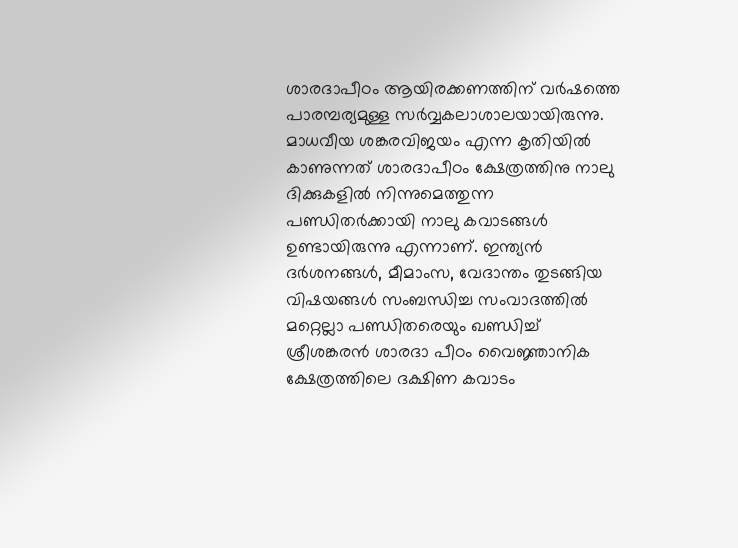ശാരദാപീഠം ആയിരക്കണത്തിന് വര്‍ഷത്തെ പാരമ്പര്യമുള്ള സര്‍വ്വകലാശാലയായിരുന്നു. മാധവീയ ശങ്കരവിജയം എന്ന കൃതിയില്‍ കാണുന്നത് ശാരദാപീഠം ക്ഷേത്രത്തിനു നാലു ദിക്കുകളില്‍ നിന്നുമെത്തുന്ന പണ്ഡിതര്‍ക്കായി നാലു കവാടങ്ങള്‍ ഉണ്ടായിരുന്നു എന്നാണ്. ഇന്ത്യന്‍ ദര്‍ശനങ്ങള്‍, മീമാംസ, വേദാന്തം തുടങ്ങിയ വിഷയങ്ങള്‍ സംബന്ധിച്ച സംവാദത്തില്‍ മറ്റെല്ലാ പണ്ഡിതരെയും ഖണ്ഡിച്ച് ശ്രീശങ്കരന്‍ ശാരദാ പീഠം വൈജ്ഞാനിക ക്ഷേത്രത്തിലെ ദക്ഷിണ കവാടം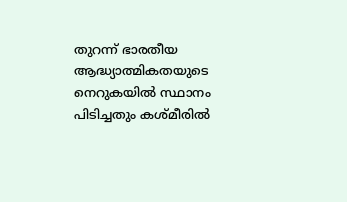തുറന്ന് ഭാരതീയ ആദ്ധ്യാത്മികതയുടെ നെറുകയില്‍ സ്ഥാനം പിടിച്ചതും കശ്മീരില്‍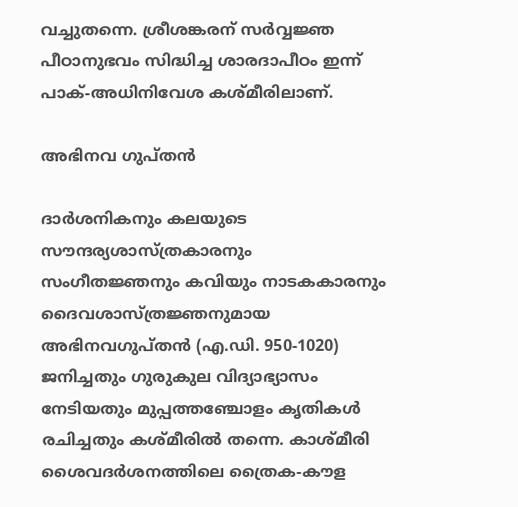വച്ചുതന്നെ. ശ്രീശങ്കരന് സര്‍വ്വജ്ഞ പീഠാനുഭവം സിദ്ധിച്ച ശാരദാപീഠം ഇന്ന് പാക്-അധിനിവേശ കശ്മീരിലാണ്.

അഭിനവ ഗുപ്തന്‍

ദാര്‍ശനികനും കലയുടെ സൗന്ദര്യശാസ്ത്രകാരനും സംഗീതജ്ഞനും കവിയും നാടകകാരനും ദൈവശാസ്ത്രജ്ഞനുമായ അഭിനവഗുപ്തന്‍ (എ.ഡി. 950-1020) ജനിച്ചതും ഗുരുകുല വിദ്യാഭ്യാസം നേടിയതും മുപ്പത്തഞ്ചോളം കൃതികള്‍ രചിച്ചതും കശ്മീരില്‍ തന്നെ. കാശ്മീരി ശൈവദര്‍ശനത്തിലെ ത്രൈക-കൗള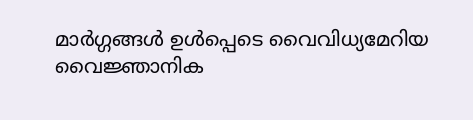മാര്‍ഗ്ഗങ്ങള്‍ ഉള്‍പ്പെടെ വൈവിധ്യമേറിയ വൈജ്ഞാനിക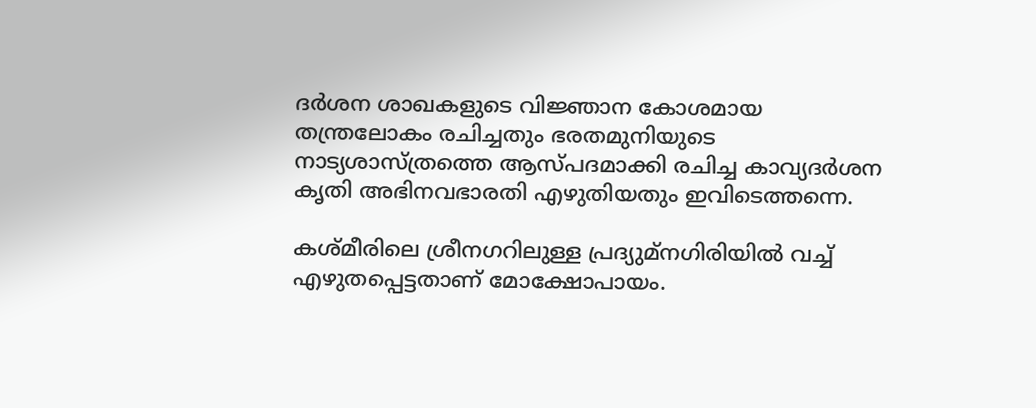ദര്‍ശന ശാഖകളുടെ വിജ്ഞാന കോശമായ തന്ത്രലോകം രചിച്ചതും ഭരതമുനിയുടെ നാട്യശാസ്ത്രത്തെ ആസ്പദമാക്കി രചിച്ച കാവ്യദര്‍ശന കൃതി അഭിനവഭാരതി എഴുതിയതും ഇവിടെത്തന്നെ.

കശ്മീരിലെ ശ്രീനഗറിലുള്ള പ്രദ്യുമ്‌നഗിരിയില്‍ വച്ച് എഴുതപ്പെട്ടതാണ് മോക്ഷോപായം.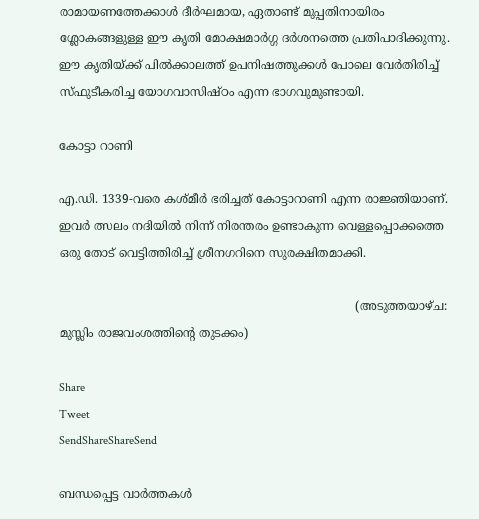രാമായണത്തേക്കാള്‍ ദീര്‍ഘമായ, ഏതാണ്ട് മുപ്പതിനായിരം ശ്ലോകങ്ങളുള്ള ഈ കൃതി മോക്ഷമാര്‍ഗ്ഗ ദര്‍ശനത്തെ പ്രതിപാദിക്കുന്നു.  ഈ കൃതിയ്‌ക്ക് പില്‍ക്കാലത്ത് ഉപനിഷത്തുക്കള്‍ പോലെ വേര്‍തിരിച്ച് സ്ഫുടീകരിച്ച യോഗവാസിഷ്ഠം എന്ന ഭാഗവുമുണ്ടായി.

കോട്ടാ റാണി

എ.ഡി. 1339-വരെ കശ്മീര്‍ ഭരിച്ചത് കോട്ടാറാണി എന്ന രാജ്ഞിയാണ്. ഇവര്‍ ത്സലം നദിയില്‍ നിന്ന് നിരന്തരം ഉണ്ടാകുന്ന വെള്ളപ്പൊക്കത്തെ ഒരു തോട് വെട്ടിത്തിരിച്ച് ശ്രീനഗറിനെ സുരക്ഷിതമാക്കി.

                                                                                (അടുത്തയാഴ്ച: മുസ്ലിം രാജവംശത്തിന്റെ തുടക്കം)

Share
Tweet
SendShareShareSend

ബന്ധപ്പെട്ട വാര്‍ത്തകള്‍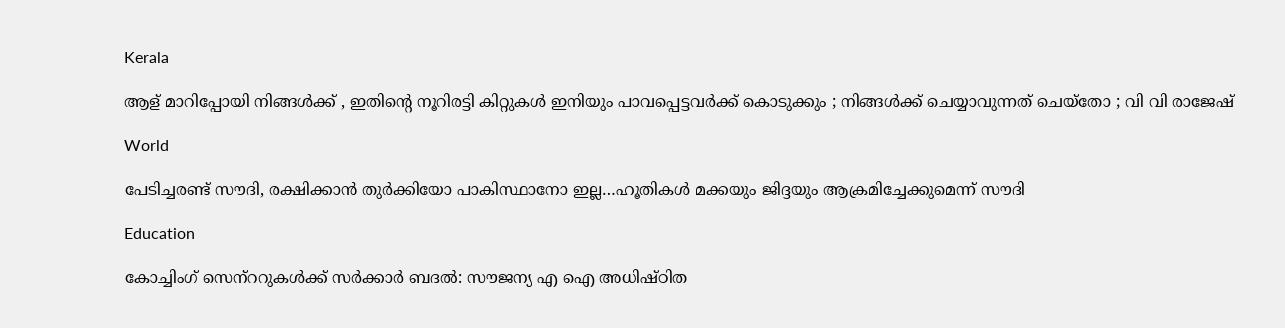Kerala

ആള് മാറിപ്പോയി നിങ്ങൾക്ക് , ഇതിന്റെ നൂറിരട്ടി കിറ്റുകൾ ഇനിയും പാവപ്പെട്ടവർക്ക് കൊടുക്കും ; നിങ്ങൾക്ക് ചെയ്യാവുന്നത് ചെയ്തോ ; വി വി രാജേഷ്

World

പേടിച്ചരണ്ട് സൗദി, രക്ഷിക്കാന്‍ തുര്‍ക്കിയോ പാകിസ്ഥാനോ ഇല്ല…ഹൂതികള്‍ മക്കയും ജിദ്ദയും ആക്രമിച്ചേക്കുമെന്ന് സൗദി

Education

കോച്ചിംഗ് സെന്‌ററുകള്‍ക്ക് സര്‍ക്കാര്‍ ബദല്‍: സൗജന്യ എ ഐ അധിഷ്ഠിത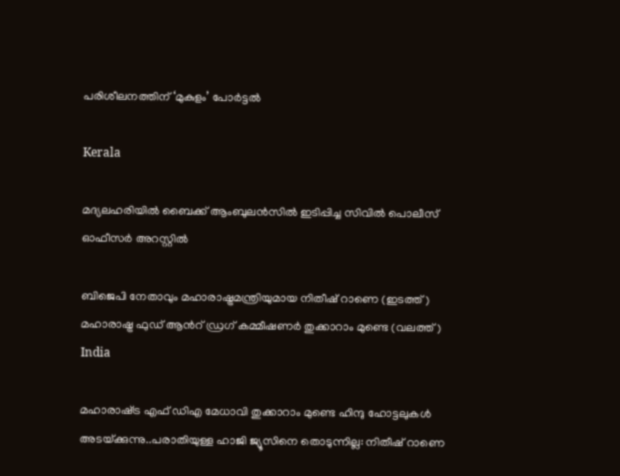പരിശീലനത്തിന് ‘മുകുളം’ പോര്‍ട്ടല്‍

Kerala

മദ്യലഹരിയില്‍ ബൈക്ക് ആംബുലന്‍സില്‍ ഇടിപ്പിച്ച സിവില്‍ പൊലീസ് ഓഫീസര്‍ അറസ്റ്റില്‍

ബിജെപി നേതാവും മഹാരാഷ്ട്രമന്ത്രിയുമായ നിതീഷ് റാണെ (ഇടത്ത്) മഹാരാഷ്ട്ര ഫുഡ് ആന്‍റ് ഡ്രഗ് കമ്മീഷണര്‍ തുക്കാറാം മുണ്ടെ (വലത്ത്)
India

മഹാരാഷ്‌ട്ര എഫ് ഡിഎ മേധാവി തുക്കാറാം മുണ്ടെ ഹിന്ദു ഹോട്ടലുകള്‍ അടയ്‌ക്കുന്നു..പരാതിയുള്ള ഹാജി ജ്യൂസിനെ തൊടുന്നില്ല: നിതീഷ് റാണെ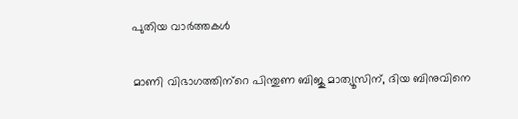പുതിയ വാര്‍ത്തകള്‍

മാണി വിഭാഗത്തിന്‌റെ പിന്തുണ ബിജു മാത്യൂസിന്, ദിയ ബിനുവിനെ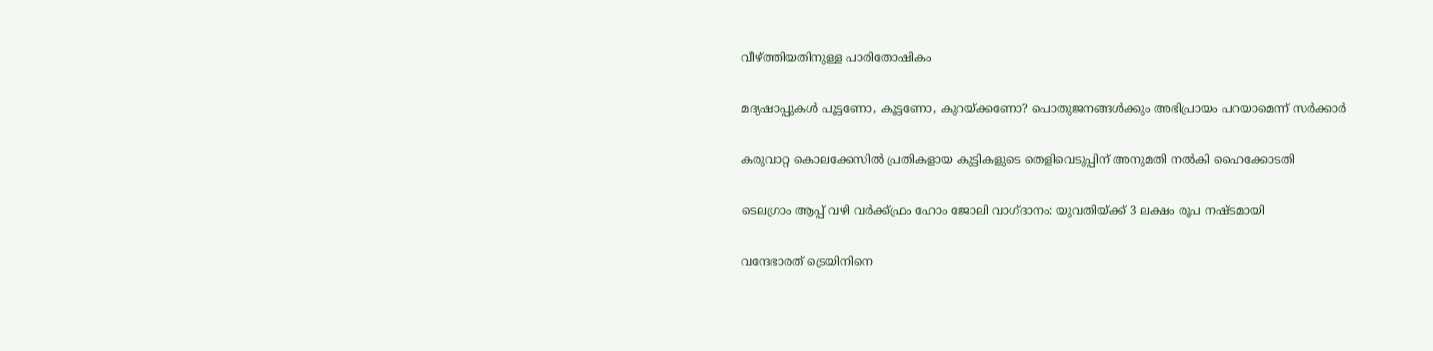വീഴ്‌ത്തിയതിനുള്ള പാരിതോഷികം

മദ്യഷാപ്പുകള്‍ പൂട്ടണോ, കൂട്ടണോ, കുറയ്‌ക്കണോ? പൊതുജനങ്ങള്‍ക്കും അഭിപ്രായം പറയാമെന്ന് സര്‍ക്കാര്‍

കരുവാറ്റ കൊലക്കേസില്‍ പ്രതികളായ കുട്ടികളുടെ തെളിവെടുപ്പിന് അനുമതി നല്‍കി ഹൈക്കോടതി

ടെലഗ്രാം ആപ്പ് വഴി വര്‍ക്ക്ഫ്രം ഹോം ജോലി വാഗ്ദാനം: യുവതിയ്‌ക്ക് 3 ലക്ഷം രൂപ നഷ്ടമായി

വന്ദേഭാരത് ട്രെയിനിനെ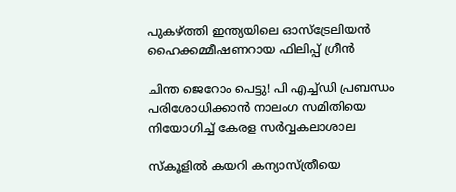പുകഴ്‌ത്തി ഇന്ത്യയിലെ ഓസ്‌ട്രേലിയൻ ഹൈക്കമ്മീഷണറായ ഫിലിപ്പ് ഗ്രീൻ

ചിന്ത ജെറോം പെട്ടു! പി എച്ച്ഡി പ്രബന്ധം പരിശോധിക്കാന്‍ നാലംഗ സമിതിയെ നിയോഗിച്ച് കേരള സര്‍വ്വകലാശാല

സ്കൂളിൽ കയറി കന്യാസ്ത്രീയെ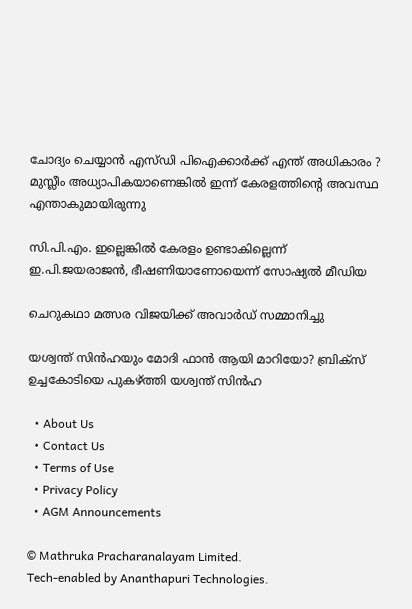ചോദ്യം ചെയ്യാൻ എസ്ഡി പിഐക്കാർക്ക് എന്ത് അധികാരം ? മുസ്ലീം അധ്യാപികയാണെങ്കിൽ ഇന്ന് കേരളത്തിന്റെ അവസ്ഥ എന്താകുമായിരുന്നു

സി.പി.എം. ഇല്ലെങ്കില്‍ കേരളം ഉണ്ടാകില്ലെന്ന് ഇ.പി.ജയരാജന്‍, ഭീഷണിയാണോയെന്ന് സോഷ്യല്‍ മീഡിയ

ചെറുകഥാ മത്സര വിജയിക്ക് അവാർഡ് സമ്മാനിച്ചു

യശ്വന്ത് സിന്‍ഹയും മോദി ഫാന്‍ ആയി മാറിയോ? ബ്രിക്സ് ഉച്ചകോടിയെ പുകഴ്‌ത്തി യശ്വന്ത് സിന്‍ഹ

  • About Us
  • Contact Us
  • Terms of Use
  • Privacy Policy
  • AGM Announcements

© Mathruka Pracharanalayam Limited.
Tech-enabled by Ananthapuri Technologies.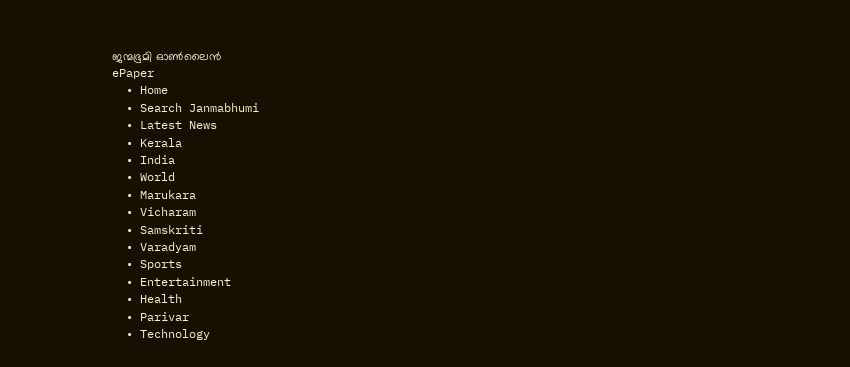ജന്മഭൂമി ഓണ്‍ലൈന്‍
ePaper
  • Home
  • Search Janmabhumi
  • Latest News
  • Kerala
  • India
  • World
  • Marukara
  • Vicharam
  • Samskriti
  • Varadyam
  • Sports
  • Entertainment
  • Health
  • Parivar
  • Technology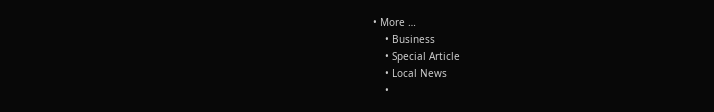• More …
    • Business
    • Special Article
    • Local News
    •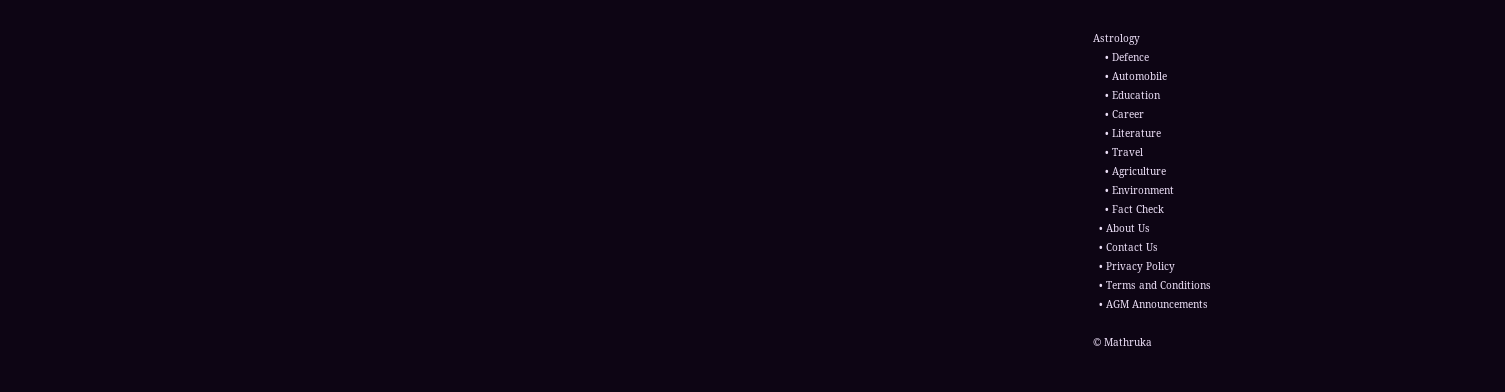Astrology
    • Defence
    • Automobile
    • Education
    • Career
    • Literature
    • Travel
    • Agriculture
    • Environment
    • Fact Check
  • About Us
  • Contact Us
  • Privacy Policy
  • Terms and Conditions
  • AGM Announcements

© Mathruka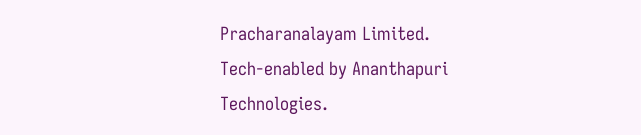Pracharanalayam Limited.
Tech-enabled by Ananthapuri Technologies.